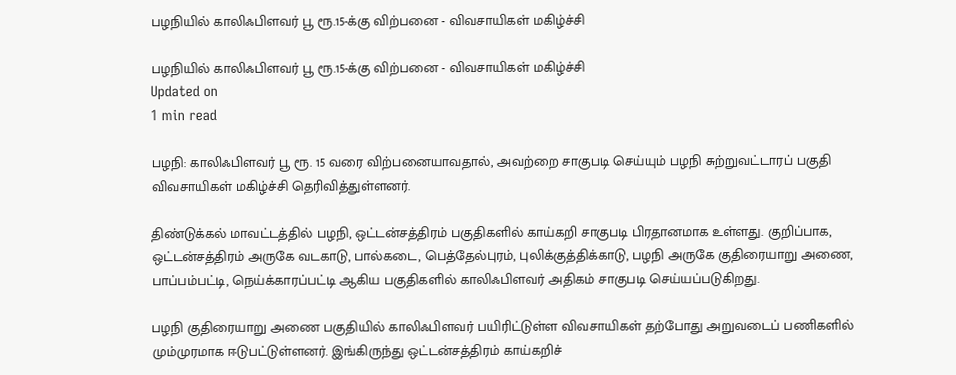பழநியில் காலிஃபிளவர் பூ ரூ.15-க்கு விற்பனை - விவசாயிகள் மகிழ்ச்சி

பழநியில் காலிஃபிளவர் பூ ரூ.15-க்கு விற்பனை - விவசாயிகள் மகிழ்ச்சி
Updated on
1 min read

பழநி: காலிஃபிளவர் பூ ரூ. 15 வரை விற்பனையாவதால், அவற்றை சாகுபடி செய்யும் பழநி சுற்றுவட்டாரப் பகுதி விவசாயிகள் மகிழ்ச்சி தெரிவித்துள்ளனர்.

திண்டுக்கல் மாவட்டத்தில் பழநி, ஒட்டன்சத்திரம் பகுதிகளில் காய்கறி சாகுபடி பிரதானமாக உள்ளது. குறிப்பாக, ஒட்டன்சத்திரம் அருகே வடகாடு, பால்கடை, பெத்தேல்புரம், புலிக்குத்திக்காடு, பழநி அருகே குதிரையாறு அணை, பாப்பம்பட்டி, நெய்க்காரப்பட்டி ஆகிய பகுதிகளில் காலிஃபிளவர் அதிகம் சாகுபடி செய்யப்படுகிறது.

பழநி குதிரையாறு அணை பகுதியில் காலிஃபிளவர் பயிரிட்டுள்ள விவசாயிகள் தற்போது அறுவடைப் பணிகளில் மும்முரமாக ஈடுபட்டுள்ளனர். இங்கிருந்து ஒட்டன்சத்திரம் காய்கறிச்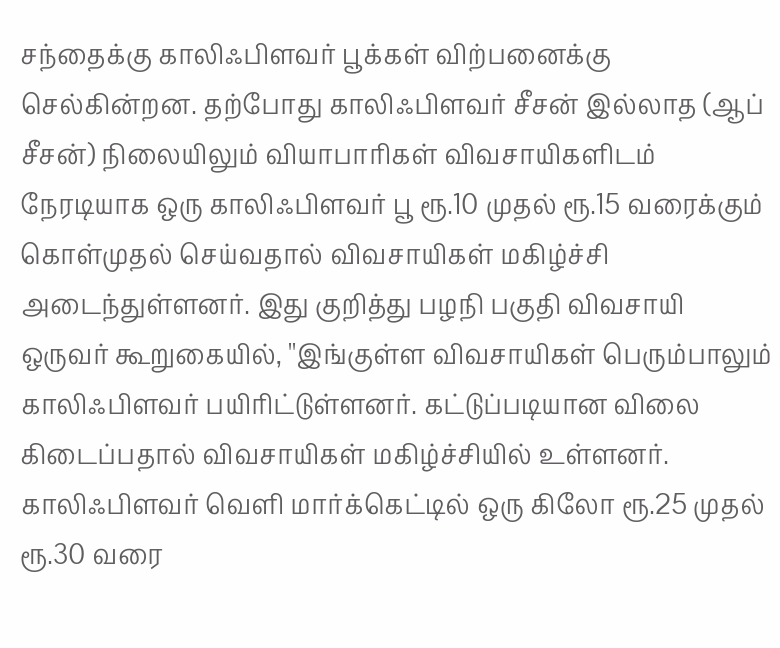சந்தைக்கு காலிஃபிளவர் பூக்கள் விற்பனைக்கு செல்கின்றன. தற்போது காலிஃபிளவர் சீசன் இல்லாத (ஆப் சீசன்) நிலையிலும் வியாபாரிகள் விவசாயிகளிடம் நேரடியாக ஒரு காலிஃபிளவர் பூ ரூ.10 முதல் ரூ.15 வரைக்கும் கொள்முதல் செய்வதால் விவசாயிகள் மகிழ்ச்சி அடைந்துள்ளனர். இது குறித்து பழநி பகுதி விவசாயி ஒருவர் கூறுகையில், ''இங்குள்ள விவசாயிகள் பெரும்பாலும் காலிஃபிளவர் பயிரிட்டுள்ளனர். கட்டுப்படியான விலை கிடைப்பதால் விவசாயிகள் மகிழ்ச்சியில் உள்ளனர். காலிஃபிளவர் வெளி மார்க்கெட்டில் ஒரு கிலோ ரூ.25 முதல் ரூ.30 வரை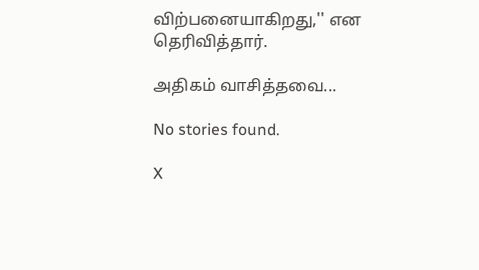விற்பனையாகிறது,'' என தெரிவித்தார்.

அதிகம் வாசித்தவை...

No stories found.

X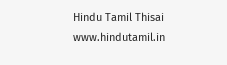Hindu Tamil Thisai
www.hindutamil.in